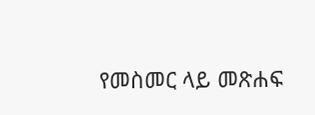የመስመር ላይ መጽሐፍ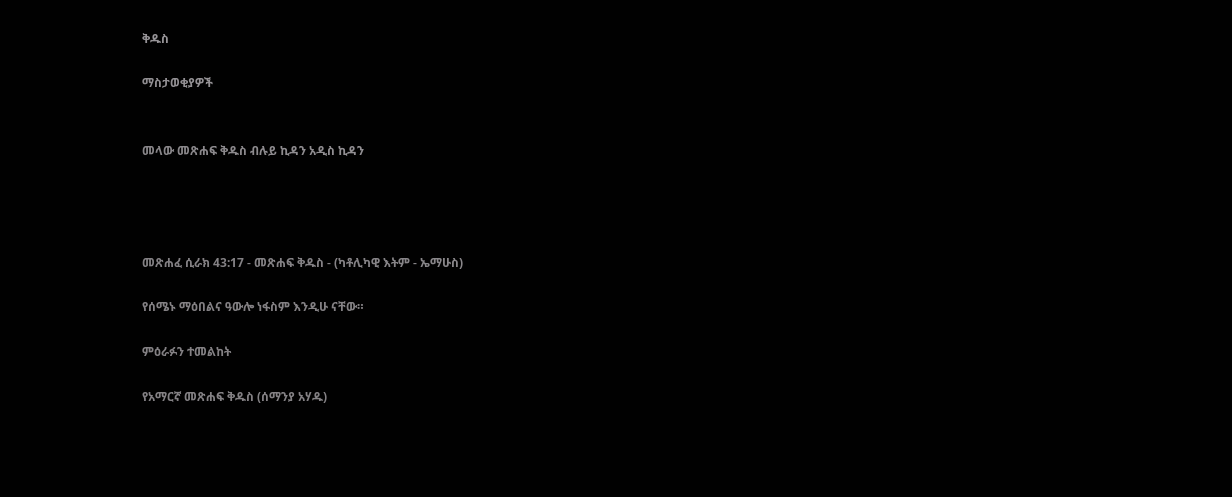ቅዱስ

ማስታወቂያዎች


መላው መጽሐፍ ቅዱስ ብሉይ ኪዳን አዲስ ኪዳን




መጽሐፈ ሲራክ 43:17 - መጽሐፍ ቅዱስ - (ካቶሊካዊ እትም - ኤማሁስ)

የሰሜኑ ማዕበልና ዓውሎ ነፋስም እንዲሁ ናቸው።

ምዕራፉን ተመልከት

የአማርኛ መጽሐፍ ቅዱስ (ሰማንያ አሃዱ)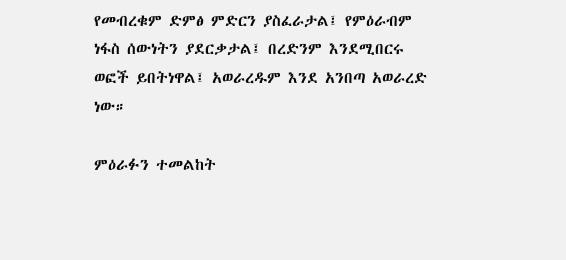የመብረቁም ድምፅ ምድርን ያስፈራታል፤ የምዕራብም ነፋስ ሰውነትን ያደርቃታል፤ በረድንም እንደሚበርሩ ወፎች ይበትነዋል፤ አወራረዱም እንደ አንበጣ አወራረድ ነው።

ምዕራፉን ተመልከት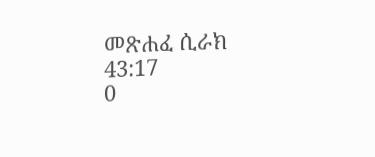መጽሐፈ ሲራክ 43:17
0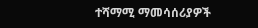ተሻማሚ ማመሳሰሪያዎች